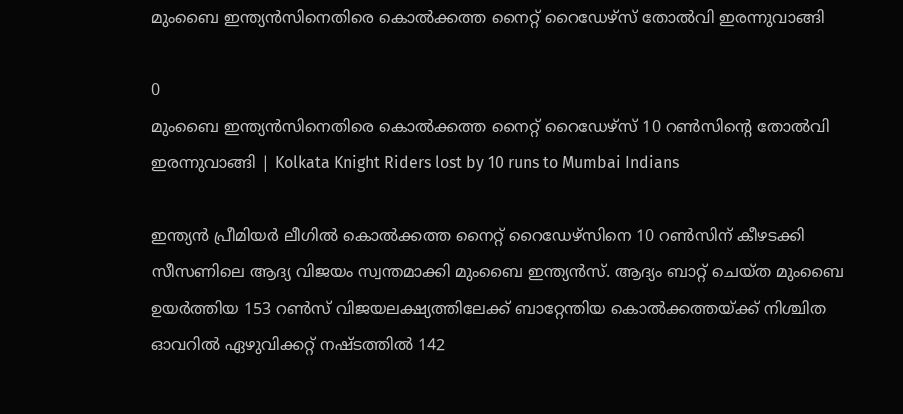മുംബൈ ഇന്ത്യൻസിനെതിരെ കൊൽക്കത്ത നൈറ്റ് റൈഡേഴ്സ് തോൽവി ഇരന്നുവാങ്ങി

0
മുംബൈ ഇന്ത്യൻസിനെതിരെ കൊൽക്കത്ത നൈറ്റ് റൈഡേഴ്സ് 10 റൺസിന്‍റെ തോൽവി ഇരന്നുവാങ്ങി | Kolkata Knight Riders lost by 10 runs to Mumbai Indians

ഇന്ത്യൻ പ്രീമിയർ ലീഗിൽ കൊൽക്കത്ത നൈറ്റ് റൈഡേഴ്സിനെ 10 റൺസിന് കീഴടക്കി സീസണിലെ ആദ്യ വിജയം സ്വന്തമാക്കി മുംബൈ ഇന്ത്യൻസ്. ആദ്യം ബാറ്റ് ചെയ്ത മുംബൈ ഉയർത്തിയ 153 റൺസ് വിജയലക്ഷ്യത്തിലേക്ക് ബാറ്റേന്തിയ കൊൽക്കത്തയ്ക്ക് നിശ്ചിത ഓവറിൽ ഏഴുവിക്കറ്റ് നഷ്ടത്തിൽ 142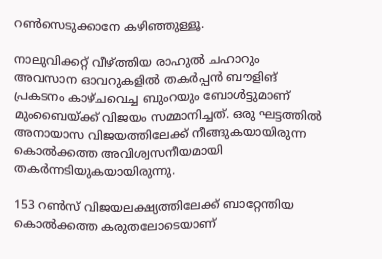റൺസെടുക്കാനേ കഴിഞ്ഞുള്ളൂ.

നാലുവിക്കറ്റ് വീഴ്ത്തിയ രാഹുൽ ചഹാറും അവസാന ഓവറുകളിൽ തകർപ്പൻ ബൗളിങ് പ്രകടനം കാഴ്ചവെച്ച ബുംറയും ബോൾട്ടുമാണ് മുംബൈയ്ക്ക് വിജയം സമ്മാനിച്ചത്. ഒരു ഘട്ടത്തിൽ അനായാസ വിജയത്തിലേക്ക് നീങ്ങുകയായിരുന്ന കൊൽക്കത്ത അവിശ്വസനീയമായി തകർന്നടിയുകയായിരുന്നു.

153 റൺസ് വിജയലക്ഷ്യത്തിലേക്ക് ബാറ്റേന്തിയ കൊൽക്കത്ത കരുതലോടെയാണ്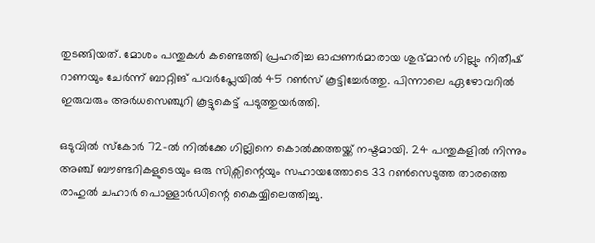തുടങ്ങിയത്. മോശം പന്തുകൾ കണ്ടെത്തി പ്രഹരിച്ച ഓപ്പണർമാരായ ശുഭ്മാൻ ഗില്ലും നിതീഷ് റാണയും ചേർന്ന് ബാറ്റിങ് പവർപ്ലേയിൽ 45 റൺസ് കൂട്ടിച്ചേർത്തു. പിന്നാലെ ഏഴോവറിൽ ഇരുവരും അർധസെഞ്ചുറി കൂട്ടുകെട്ട് പടുത്തുയർത്തി.

ഒടുവിൽ സ്കോർ 72-ൽ നിൽക്കേ ഗില്ലിനെ കൊൽക്കത്തയ്ക്ക് നഷ്ടമായി. 24 പന്തുകളിൽ നിന്നും അഞ്ച് ബൗണ്ടറികളുടെയും ഒരു സിക്സിന്റെയും സഹായത്തോടെ 33 റൺസെടുത്ത താരത്തെ രാഹുൽ ചഹാർ പൊള്ളാർഡിന്റെ കൈയ്യിലെത്തിച്ചു.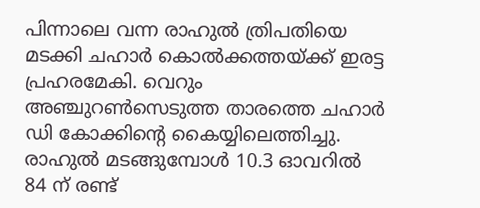പിന്നാലെ വന്ന രാഹുൽ ത്രിപതിയെ മടക്കി ചഹാർ കൊൽക്കത്തയ്ക്ക് ഇരട്ട പ്രഹരമേകി. വെറും അഞ്ചുറൺസെടുത്ത താരത്തെ ചഹാർ ഡി കോക്കിന്റെ കൈയ്യിലെത്തിച്ചു. രാഹുൽ മടങ്ങുമ്പോൾ 10.3 ഓവറിൽ 84 ന് രണ്ട്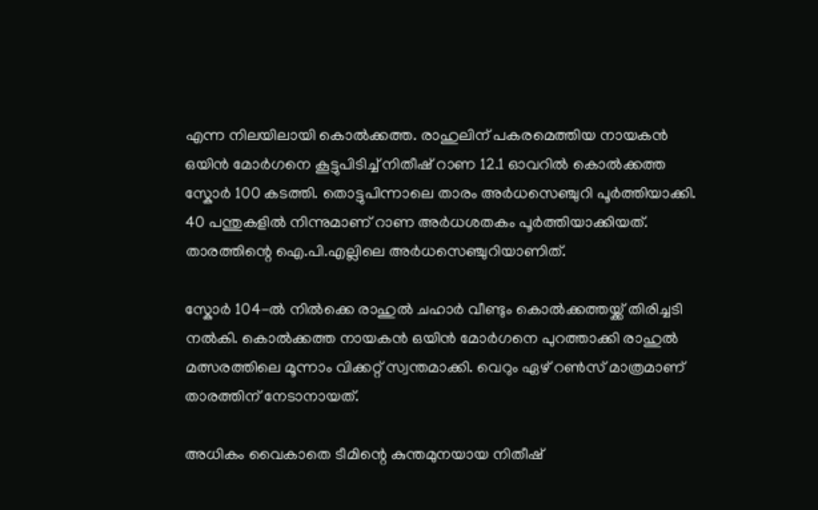എന്ന നിലയിലായി കൊൽക്കത്ത. രാഹുലിന് പകരമെത്തിയ നായകൻ ഒയിൻ മോർഗനെ കൂട്ടുപിടിച്ച് നിതീഷ് റാണ 12.1 ഓവറിൽ കൊൽക്കത്ത സ്കോർ 100 കടത്തി. തൊട്ടുപിന്നാലെ താരം അർധസെഞ്ചുറി പൂർത്തിയാക്കി. 40 പന്തുകളിൽ നിന്നുമാണ് റാണ അർധശതകം പൂർത്തിയാക്കിയത്. താരത്തിന്റെ ഐ.പി.എല്ലിലെ അർധസെഞ്ചുറിയാണിത്.

സ്കോർ 104-ൽ നിൽക്കെ രാഹുൽ ചഹാർ വീണ്ടും കൊൽക്കത്തയ്ക്ക് തിരിച്ചടി നൽകി. കൊൽക്കത്ത നായകൻ ഒയിൻ മോർഗനെ പുറത്താക്കി രാഹുൽ മത്സരത്തിലെ മൂന്നാം വിക്കറ്റ് സ്വന്തമാക്കി. വെറും ഏഴ് റൺസ് മാത്രമാണ് താരത്തിന് നേടാനായത്.

അധികം വൈകാതെ ടീമിന്റെ കുന്തമുനയായ നിതീഷ്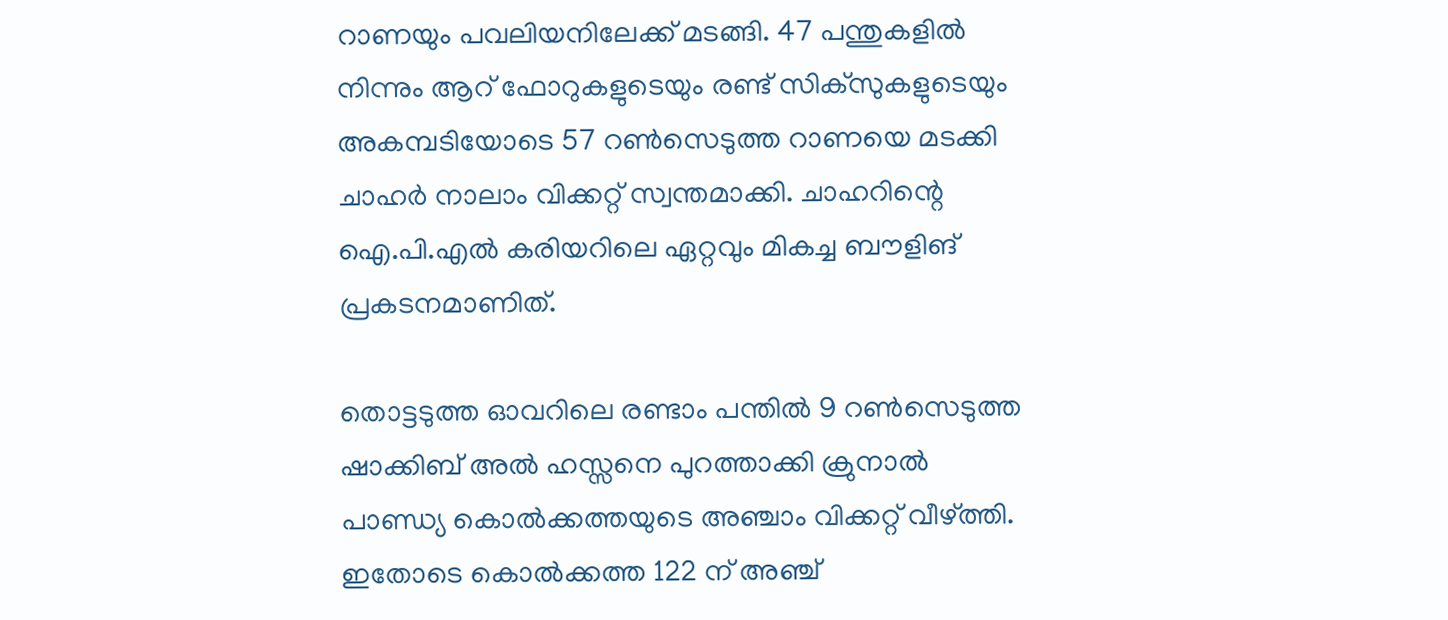റാണയും പവലിയനിലേക്ക് മടങ്ങി. 47 പന്തുകളിൽ നിന്നും ആറ് ഫോറുകളുടെയും രണ്ട് സിക്സുകളുടെയും അകമ്പടിയോടെ 57 റൺസെടുത്ത റാണയെ മടക്കി ചാഹർ നാലാം വിക്കറ്റ് സ്വന്തമാക്കി. ചാഹറിന്റെ ഐ.പി.എൽ കരിയറിലെ ഏറ്റവും മികച്ച ബൗളിങ് പ്രകടനമാണിത്.

തൊട്ടടുത്ത ഓവറിലെ രണ്ടാം പന്തിൽ 9 റൺസെടുത്ത ഷാക്കിബ് അൽ ഹസ്സനെ പുറത്താക്കി ക്രുനാൽ പാണ്ഡ്യ കൊൽക്കത്തയുടെ അഞ്ചാം വിക്കറ്റ് വീഴ്ത്തി. ഇതോടെ കൊൽക്കത്ത 122 ന് അഞ്ച്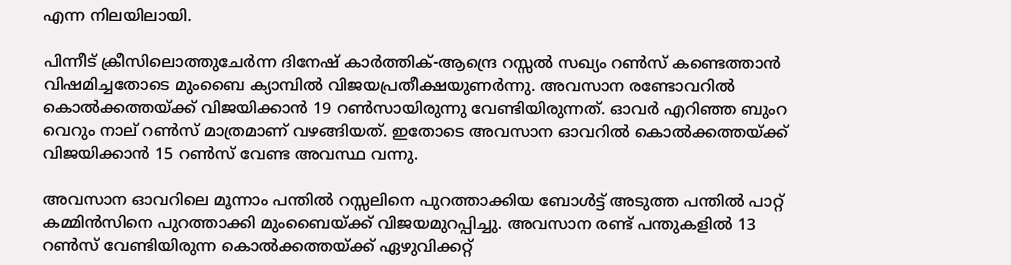എന്ന നിലയിലായി.

പിന്നീട് ക്രീസിലൊത്തുചേർന്ന ദിനേഷ് കാർത്തിക്-ആന്ദ്രെ റസ്സൽ സഖ്യം റൺസ് കണ്ടെത്താൻ വിഷമിച്ചതോടെ മുംബൈ ക്യാമ്പിൽ വിജയപ്രതീക്ഷയുണർന്നു. അവസാന രണ്ടോവറിൽ കൊൽക്കത്തയ്ക്ക് വിജയിക്കാൻ 19 റൺസായിരുന്നു വേണ്ടിയിരുന്നത്. ഓവർ എറിഞ്ഞ ബുംറ വെറും നാല് റൺസ് മാത്രമാണ് വഴങ്ങിയത്. ഇതോടെ അവസാന ഓവറിൽ കൊൽക്കത്തയ്ക്ക് വിജയിക്കാൻ 15 റൺസ് വേണ്ട അവസ്ഥ വന്നു.

അവസാന ഓവറിലെ മൂന്നാം പന്തിൽ റസ്സലിനെ പുറത്താക്കിയ ബോൾട്ട് അടുത്ത പന്തിൽ പാറ്റ് കമ്മിൻസിനെ പുറത്താക്കി മുംബൈയ്ക്ക് വിജയമുറപ്പിച്ചു. അവസാന രണ്ട് പന്തുകളിൽ 13 റൺസ് വേണ്ടിയിരുന്ന കൊൽക്കത്തയ്ക്ക് ഏഴുവിക്കറ്റ്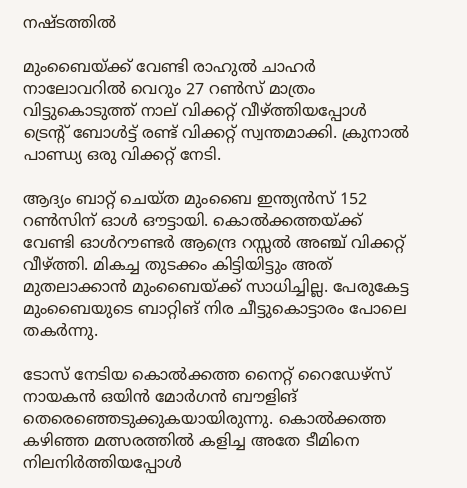നഷ്ടത്തിൽ

മുംബൈയ്ക്ക് വേണ്ടി രാഹുൽ ചാഹർ നാലോവറിൽ വെറും 27 റൺസ് മാത്രം വിട്ടുകൊടുത്ത് നാല് വിക്കറ്റ് വീഴ്ത്തിയപ്പോൾ ട്രെന്റ് ബോൾട്ട് രണ്ട് വിക്കറ്റ് സ്വന്തമാക്കി. ക്രുനാൽ പാണ്ഡ്യ ഒരു വിക്കറ്റ് നേടി.

ആദ്യം ബാറ്റ് ചെയ്ത മുംബൈ ഇന്ത്യൻസ് 152 റൺസിന് ഓൾ ഔട്ടായി. കൊൽക്കത്തയ്ക്ക് വേണ്ടി ഓൾറൗണ്ടർ ആന്ദ്രെ റസ്സൽ അഞ്ച് വിക്കറ്റ് വീഴ്ത്തി. മികച്ച തുടക്കം കിട്ടിയിട്ടും അത് മുതലാക്കാൻ മുംബൈയ്ക്ക് സാധിച്ചില്ല. പേരുകേട്ട മുംബൈയുടെ ബാറ്റിങ് നിര ചീട്ടുകൊട്ടാരം പോലെ തകർന്നു.

ടോസ് നേടിയ കൊൽക്കത്ത നൈറ്റ് റൈഡേഴ്സ് നായകൻ ഒയിൻ മോർഗൻ ബൗളിങ് തെരെഞ്ഞെടുക്കുകയായിരുന്നു. കൊൽക്കത്ത കഴിഞ്ഞ മത്സരത്തിൽ കളിച്ച അതേ ടീമിനെ നിലനിർത്തിയപ്പോൾ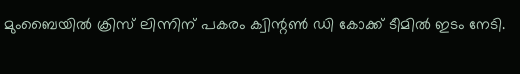മുംബൈയിൽ ക്രിസ് ലിന്നിന് പകരം ക്വിന്റൺ ഡി കോക്ക് ടീമിൽ ഇടം നേടി.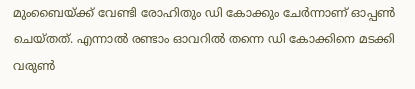മുംബൈയ്ക്ക് വേണ്ടി രോഹിതും ഡി കോക്കും ചേർന്നാണ് ഓപ്പൺ ചെയ്തത്. എന്നാൽ രണ്ടാം ഓവറിൽ തന്നെ ഡി കോക്കിനെ മടക്കി വരുൺ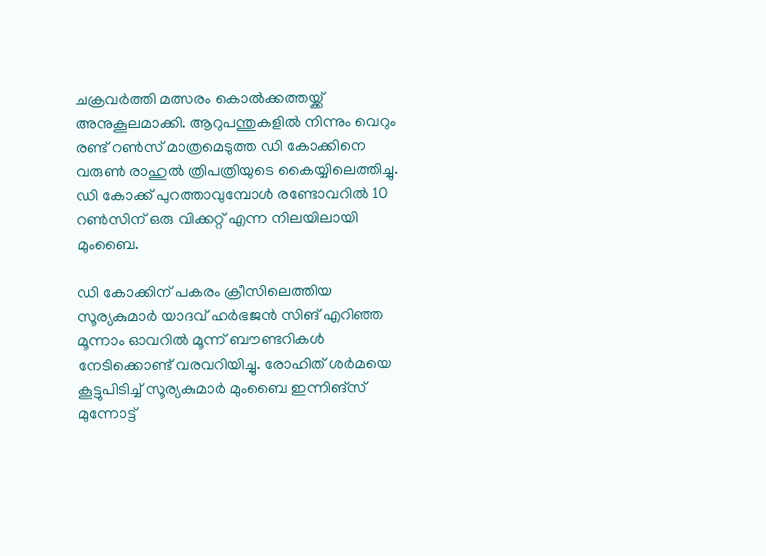ചക്രവർത്തി മത്സരം കൊൽക്കത്തയ്ക്ക് അനുകൂലമാക്കി. ആറുപന്തുകളിൽ നിന്നും വെറും രണ്ട് റൺസ് മാത്രമെടുത്ത ഡി കോക്കിനെ വരുൺ രാഹുൽ ത്രിപത്രിയുടെ കൈയ്യിലെത്തിച്ചു. ഡി കോക്ക് പുറത്താവുമ്പോൾ രണ്ടോവറിൽ 10 റൺസിന് ഒരു വിക്കറ്റ് എന്ന നിലയിലായി മുംബൈ.

ഡി കോക്കിന് പകരം ക്രീസിലെത്തിയ സൂര്യകുമാർ യാദവ് ഹർഭജൻ സിങ് എറിഞ്ഞ മൂന്നാം ഓവറിൽ മൂന്ന് ബൗണ്ടറികൾ നേടിക്കൊണ്ട് വരവറിയിച്ചു. രോഹിത് ശർമയെ കൂട്ടുപിടിച്ച് സൂര്യകുമാർ മുംബൈ ഇന്നിങ്സ് മുന്നോട്ട്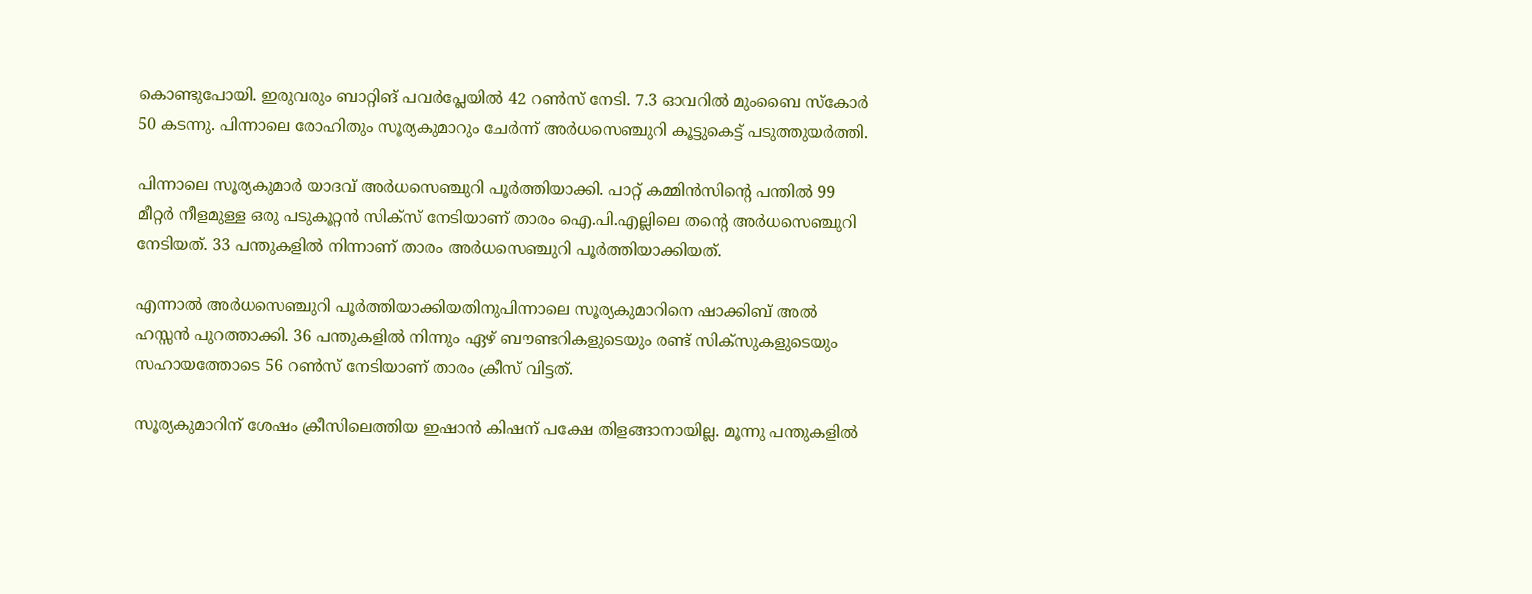കൊണ്ടുപോയി. ഇരുവരും ബാറ്റിങ് പവർപ്ലേയിൽ 42 റൺസ് നേടി. 7.3 ഓവറിൽ മുംബൈ സ്കോർ 50 കടന്നു. പിന്നാലെ രോഹിതും സൂര്യകുമാറും ചേർന്ന് അർധസെഞ്ചുറി കൂട്ടുകെട്ട് പടുത്തുയർത്തി.

പിന്നാലെ സൂര്യകുമാർ യാദവ് അർധസെഞ്ചുറി പൂർത്തിയാക്കി. പാറ്റ് കമ്മിൻസിന്റെ പന്തിൽ 99 മീറ്റർ നീളമുള്ള ഒരു പടുകൂറ്റൻ സിക്സ് നേടിയാണ് താരം ഐ.പി.എല്ലിലെ തന്റെ അർധസെഞ്ചുറി നേടിയത്. 33 പന്തുകളിൽ നിന്നാണ് താരം അർധസെഞ്ചുറി പൂർത്തിയാക്കിയത്.

എന്നാൽ അർധസെഞ്ചുറി പൂർത്തിയാക്കിയതിനുപിന്നാലെ സൂര്യകുമാറിനെ ഷാക്കിബ് അൽ ഹസ്സൻ പുറത്താക്കി. 36 പന്തുകളിൽ നിന്നും ഏഴ് ബൗണ്ടറികളുടെയും രണ്ട് സിക്സുകളുടെയും സഹായത്തോടെ 56 റൺസ് നേടിയാണ് താരം ക്രീസ് വിട്ടത്.

സൂര്യകുമാറിന് ശേഷം ക്രീസിലെത്തിയ ഇഷാൻ കിഷന് പക്ഷേ തിളങ്ങാനായില്ല. മൂന്നു പന്തുകളിൽ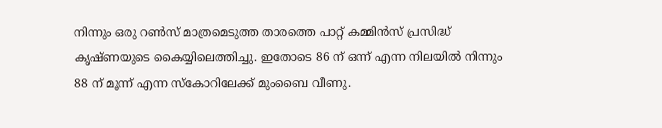നിന്നും ഒരു റൺസ് മാത്രമെടുത്ത താരത്തെ പാറ്റ് കമ്മിൻസ് പ്രസിദ്ധ് കൃഷ്ണയുടെ കൈയ്യിലെത്തിച്ചു. ഇതോടെ 86 ന് ഒന്ന് എന്ന നിലയിൽ നിന്നും 88 ന് മൂന്ന് എന്ന സ്കോറിലേക്ക് മുംബൈ വീണു.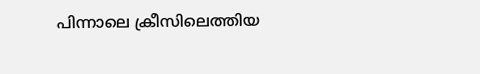പിന്നാലെ ക്രീസിലെത്തിയ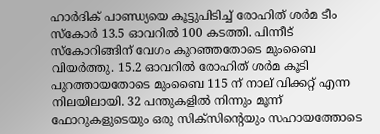ഹാർദിക് പാണ്ഡ്യയെ കൂട്ടുപിടിച്ച് രോഹിത് ശർമ ടീം സ്കോർ 13.5 ഓവറിൽ 100 കടത്തി. പിന്നീട് സ്കോറിങ്ങിന് വേഗം കുറഞ്ഞതോടെ മുംബൈ വിയർത്തു. 15.2 ഓവറിൽ രോഹിത് ശർമ കൂടി പുറത്തായതോടെ മുംബൈ 115 ന് നാല് വിക്കറ്റ് എന്ന നിലയിലായി. 32 പന്തുകളിൽ നിന്നും മൂന്ന് ഫോറുകളുടെയും ഒരു സിക്സിന്റെയും സഹായത്തോടെ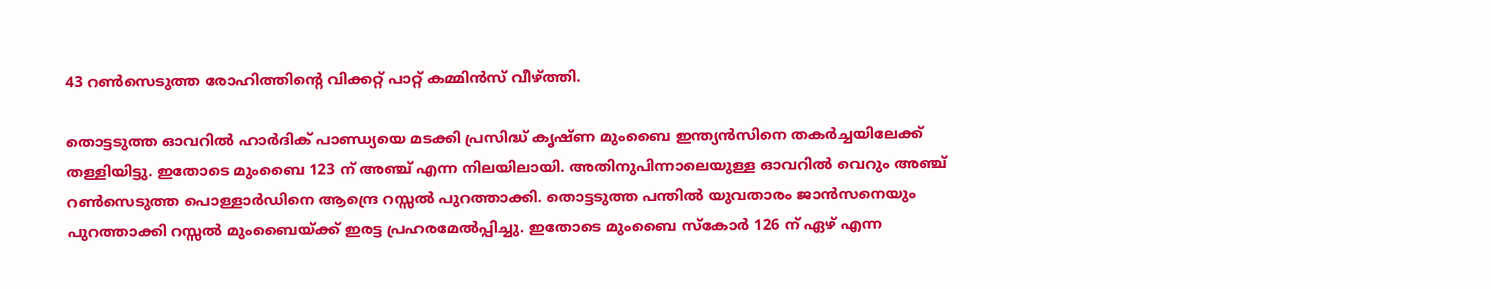43 റൺസെടുത്ത രോഹിത്തിന്റെ വിക്കറ്റ് പാറ്റ് കമ്മിൻസ് വീഴ്ത്തി.

തൊട്ടടുത്ത ഓവറിൽ ഹാർദിക് പാണ്ഡ്യയെ മടക്കി പ്രസിദ്ധ് കൃഷ്ണ മുംബൈ ഇന്ത്യൻസിനെ തകർച്ചയിലേക്ക് തള്ളിയിട്ടു. ഇതോടെ മുംബൈ 123 ന് അഞ്ച് എന്ന നിലയിലായി. അതിനുപിന്നാലെയുള്ള ഓവറിൽ വെറും അഞ്ച് റൺസെടുത്ത പൊള്ളാർഡിനെ ആന്ദ്രെ റസ്സൽ പുറത്താക്കി. തൊട്ടടുത്ത പന്തിൽ യുവതാരം ജാൻസനെയും പുറത്താക്കി റസ്സൽ മുംബൈയ്ക്ക് ഇരട്ട പ്രഹരമേൽപ്പിച്ചു. ഇതോടെ മുംബൈ സ്കോർ 126 ന് ഏഴ് എന്ന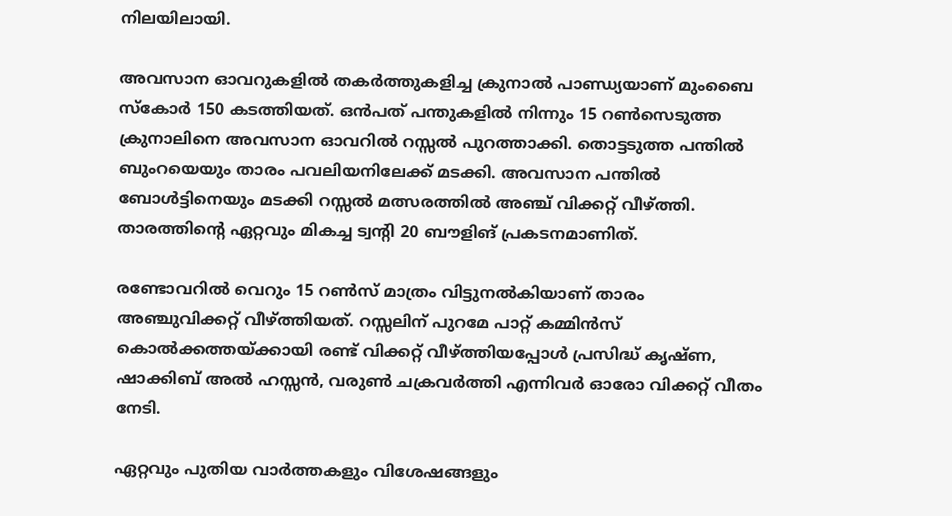നിലയിലായി.

അവസാന ഓവറുകളിൽ തകർത്തുകളിച്ച ക്രുനാൽ പാണ്ഡ്യയാണ് മുംബൈ സ്കോർ 150 കടത്തിയത്. ഒൻപത് പന്തുകളിൽ നിന്നും 15 റൺസെടുത്ത ക്രുനാലിനെ അവസാന ഓവറിൽ റസ്സൽ പുറത്താക്കി. തൊട്ടടുത്ത പന്തിൽ ബുംറയെയും താരം പവലിയനിലേക്ക് മടക്കി. അവസാന പന്തിൽ ബോൾട്ടിനെയും മടക്കി റസ്സൽ മത്സരത്തിൽ അഞ്ച് വിക്കറ്റ് വീഴ്ത്തി. താരത്തിന്റെ ഏറ്റവും മികച്ച ട്വന്റി 20 ബൗളിങ് പ്രകടനമാണിത്.

രണ്ടോവറിൽ വെറും 15 റൺസ് മാത്രം വിട്ടുനൽകിയാണ് താരം അഞ്ചുവിക്കറ്റ് വീഴ്ത്തിയത്. റസ്സലിന് പുറമേ പാറ്റ് കമ്മിൻസ് കൊൽക്കത്തയ്ക്കായി രണ്ട് വിക്കറ്റ് വീഴ്ത്തിയപ്പോൾ പ്രസിദ്ധ് കൃഷ്ണ, ഷാക്കിബ് അൽ ഹസ്സൻ, വരുൺ ചക്രവർത്തി എന്നിവർ ഓരോ വിക്കറ്റ് വീതം നേടി.

ഏറ്റവും പുതിയ വാർത്തകളും വിശേഷങ്ങളും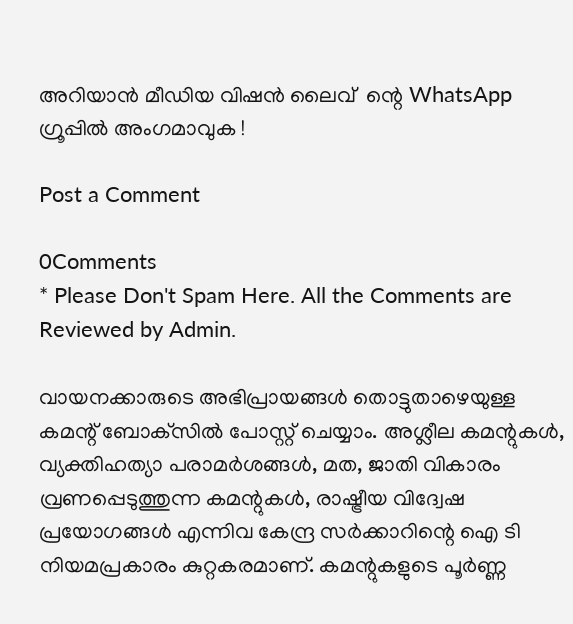അറിയാൻ മീഡിയ വിഷൻ ലൈവ്  ന്റെ WhatsApp  ഗ്രൂപ്പിൽ അംഗമാവുക !

Post a Comment

0Comments
* Please Don't Spam Here. All the Comments are Reviewed by Admin.

വായനക്കാരുടെ അഭിപ്രായങ്ങള്‍ തൊട്ടുതാഴെയുള്ള കമന്റ് ബോക്‌സില്‍ പോസ്റ്റ് ചെയ്യാം. അശ്ലീല കമന്റുകള്‍, വ്യക്തിഹത്യാ പരാമര്‍ശങ്ങള്‍, മത, ജാതി വികാരം വ്രണപ്പെടുത്തുന്ന കമന്റുകള്‍, രാഷ്ട്രീയ വിദ്വേഷ പ്രയോഗങ്ങള്‍ എന്നിവ കേന്ദ്ര സര്‍ക്കാറിന്റെ ഐ ടി നിയമപ്രകാരം കുറ്റകരമാണ്. കമന്റുകളുടെ പൂര്‍ണ്ണ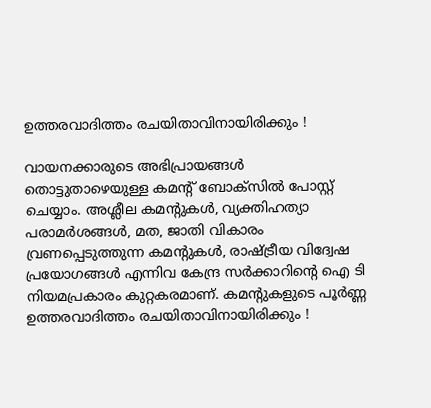ഉത്തരവാദിത്തം രചയിതാവിനായിരിക്കും !

വായനക്കാരുടെ അഭിപ്രായങ്ങള്‍ തൊട്ടുതാഴെയുള്ള കമന്റ് ബോക്‌സില്‍ പോസ്റ്റ് ചെയ്യാം. അശ്ലീല കമന്റുകള്‍, വ്യക്തിഹത്യാ പരാമര്‍ശങ്ങള്‍, മത, ജാതി വികാരം വ്രണപ്പെടുത്തുന്ന കമന്റുകള്‍, രാഷ്ട്രീയ വിദ്വേഷ പ്രയോഗങ്ങള്‍ എന്നിവ കേന്ദ്ര സര്‍ക്കാറിന്റെ ഐ ടി നിയമപ്രകാരം കുറ്റകരമാണ്. കമന്റുകളുടെ പൂര്‍ണ്ണ ഉത്തരവാദിത്തം രചയിതാവിനായിരിക്കും !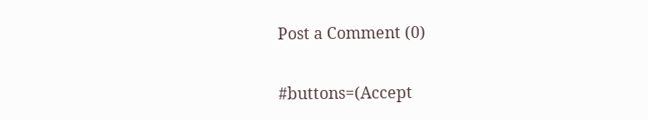Post a Comment (0)

#buttons=(Accept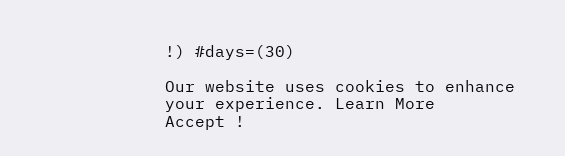!) #days=(30)

Our website uses cookies to enhance your experience. Learn More
Accept !